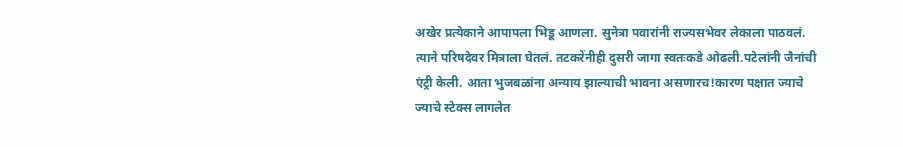अखेर प्रत्येकाने आपापला भिडू आणला. सुनेत्रा पवारांनी राज्यसभेवर लेकाला पाठवलं. त्याने परिषदेवर मित्राला घेतलं. तटकरेंनीही दुसरी जागा स्वतःकडे ओढली.पटेलांनी जैनांची एंट्री केली. आता भुजबळांना अन्याय झाल्याची भावना असणारच!कारण पक्षात ज्याचे ज्याचे स्टेक्स लागलेत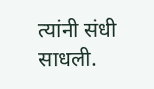त्यांनी संधी साधली.